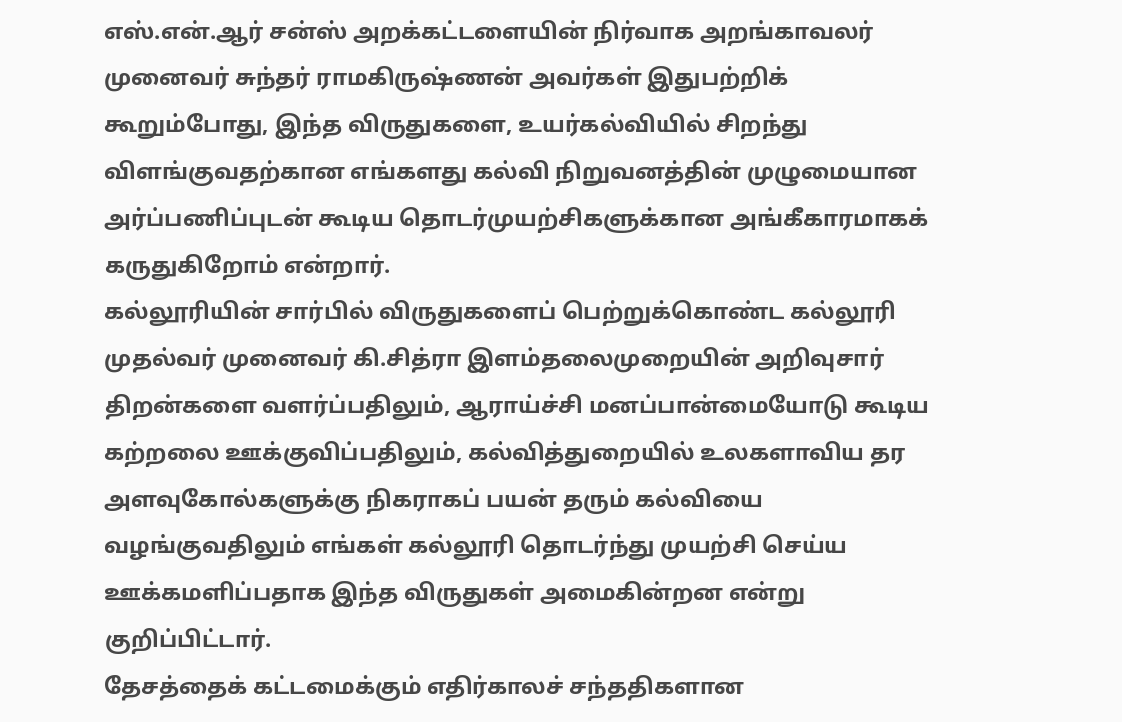எஸ்.என்.ஆர் சன்ஸ் அறக்கட்டளையின் நிர்வாக அறங்காவலர் முனைவர் சுந்தர் ராமகிருஷ்ணன் அவர்கள் இதுபற்றிக் கூறும்போது, இந்த விருதுகளை, உயர்கல்வியில் சிறந்து விளங்குவதற்கான எங்களது கல்வி நிறுவனத்தின் முழுமையான அர்ப்பணிப்புடன் கூடிய தொடர்முயற்சிகளுக்கான அங்கீகாரமாகக் கருதுகிறோம் என்றார்.
கல்லூரியின் சார்பில் விருதுகளைப் பெற்றுக்கொண்ட கல்லூரி முதல்வர் முனைவர் கி.சித்ரா இளம்தலைமுறையின் அறிவுசார் திறன்களை வளர்ப்பதிலும், ஆராய்ச்சி மனப்பான்மையோடு கூடிய கற்றலை ஊக்குவிப்பதிலும், கல்வித்துறையில் உலகளாவிய தர அளவுகோல்களுக்கு நிகராகப் பயன் தரும் கல்வியை வழங்குவதிலும் எங்கள் கல்லூரி தொடர்ந்து முயற்சி செய்ய ஊக்கமளிப்பதாக இந்த விருதுகள் அமைகின்றன என்று குறிப்பிட்டார்.
தேசத்தைக் கட்டமைக்கும் எதிர்காலச் சந்ததிகளான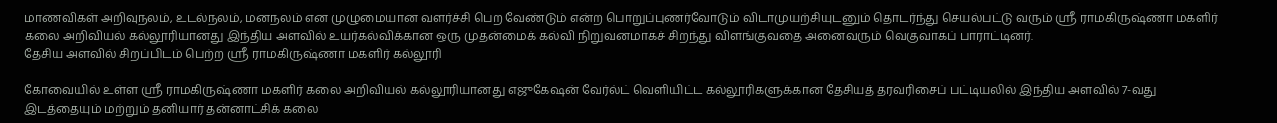மாணவிகள் அறிவுநலம், உடல்நலம், மனநலம் என முழுமையான வளர்ச்சி பெற வேண்டும் என்ற பொறுப்புணர்வோடும் விடாமுயற்சியுடனும் தொடர்ந்து செயல்பட்டு வரும் ஸ்ரீ ராமகிருஷ்ணா மகளிர் கலை அறிவியல் கல்லூரியானது இந்திய அளவில் உயர்கல்விக்கான ஒரு முதன்மைக் கல்வி நிறுவனமாகச் சிறந்து விளங்குவதை அனைவரும் வெகுவாகப் பாராட்டினர்.
தேசிய அளவில் சிறப்பிடம் பெற்ற ஸ்ரீ ராமகிருஷ்ணா மகளிர் கல்லூரி

கோவையில் உள்ள ஸ்ரீ ராமகிருஷ்ணா மகளிர் கலை அறிவியல் கல்லூரியானது எஜுகேஷன் வேர்ல்ட் வெளியிட்ட கல்லூரிகளுக்கான தேசியத் தரவரிசைப் பட்டியலில் இந்திய அளவில் 7-வது இடத்தையும் மற்றும் தனியார் தன்னாட்சிக் கலை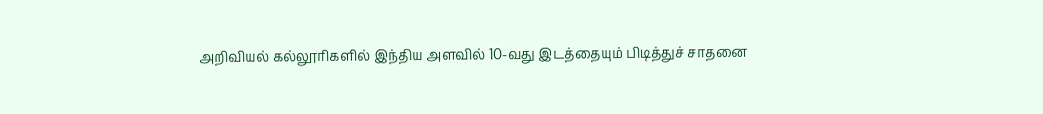அறிவியல் கல்லூரிகளில் இந்திய அளவில் 10-வது இடத்தையும் பிடித்துச் சாதனை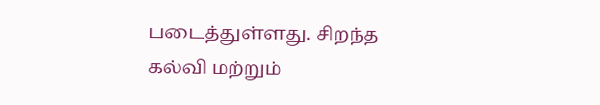படைத்துள்ளது. சிறந்த கல்வி மற்றும்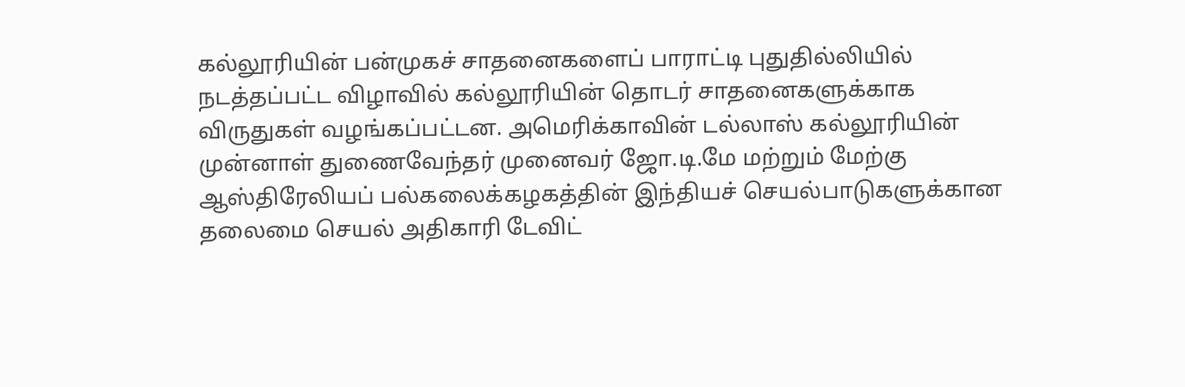கல்லூரியின் பன்முகச் சாதனைகளைப் பாராட்டி புதுதில்லியில் நடத்தப்பட்ட விழாவில் கல்லூரியின் தொடர் சாதனைகளுக்காக விருதுகள் வழங்கப்பட்டன. அமெரிக்காவின் டல்லாஸ் கல்லூரியின் முன்னாள் துணைவேந்தர் முனைவர் ஜோ.டி.மே மற்றும் மேற்கு ஆஸ்திரேலியப் பல்கலைக்கழகத்தின் இந்தியச் செயல்பாடுகளுக்கான தலைமை செயல் அதிகாரி டேவிட்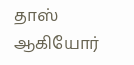தாஸ் ஆகியோர்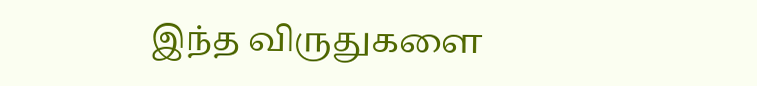இந்த விருதுகளை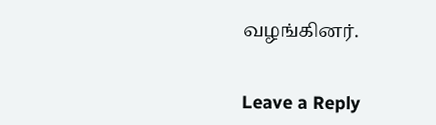வழங்கினர்.


Leave a Reply